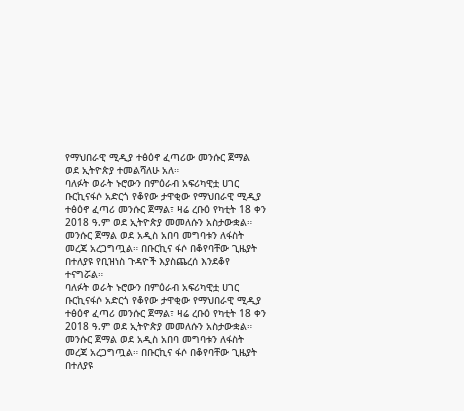የማህበራዊ ሚዲያ ተፅዕኖ ፈጣሪው መንሱር ጀማል ወደ ኢትዮጵያ ተመልሻለሁ አለ።
ባለፉት ወራት ኑሮውን በምዕራብ አፍሪካዊቷ ሀገር ቡርኪናፋሶ አድርጎ የቆየው ታዋቂው የማህበራዊ ሚዲያ ተፅዕኖ ፈጣሪ መንሱር ጀማል፣ ዛሬ ረቡዕ የካቲት 18 ቀን 2018 ዓ.ም ወደ ኢትዮጵያ መመለሱን አስታውቋል።
መንሱር ጀማል ወደ አዲስ አበባ መግባቱን ለፋስት መረጃ አረጋግጧል። በቡርኪና ፋሶ በቆየባቸው ጊዜያት በተለያዩ የቢዝነስ ጉዳዮች እያስጨረሰ እንደቆየ ተናግሯል።
ባለፉት ወራት ኑሮውን በምዕራብ አፍሪካዊቷ ሀገር ቡርኪናፋሶ አድርጎ የቆየው ታዋቂው የማህበራዊ ሚዲያ ተፅዕኖ ፈጣሪ መንሱር ጀማል፣ ዛሬ ረቡዕ የካቲት 18 ቀን 2018 ዓ.ም ወደ ኢትዮጵያ መመለሱን አስታውቋል።
መንሱር ጀማል ወደ አዲስ አበባ መግባቱን ለፋስት መረጃ አረጋግጧል። በቡርኪና ፋሶ በቆየባቸው ጊዜያት በተለያዩ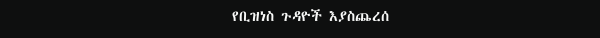የቢዝነስ ጉዳዮች እያስጨረሰ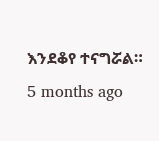እንደቆየ ተናግሯል።
5 months ago